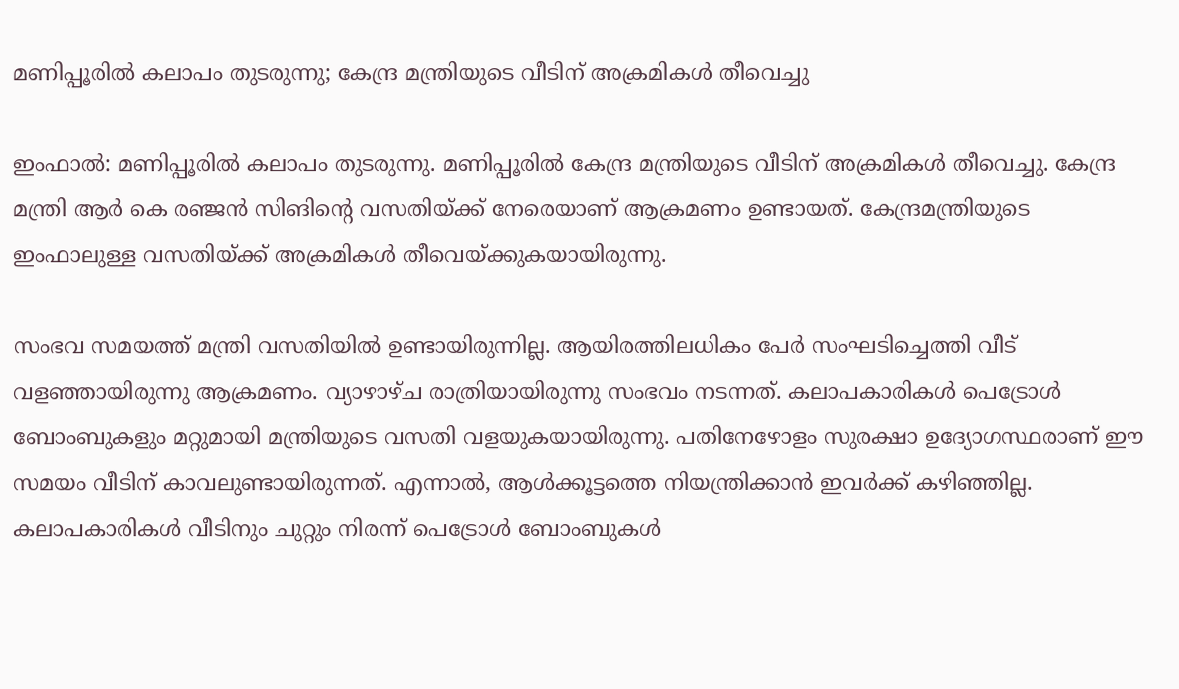മണിപ്പൂരിൽ കലാപം തുടരുന്നു; കേന്ദ്ര മന്ത്രിയുടെ വീടിന് അക്രമികൾ തീവെച്ചു

ഇംഫാൽ: മണിപ്പൂരിൽ കലാപം തുടരുന്നു. മണിപ്പൂരിൽ കേന്ദ്ര മന്ത്രിയുടെ വീടിന് അക്രമികൾ തീവെച്ചു. കേന്ദ്ര മന്ത്രി ആർ കെ രഞ്ജൻ സിങിന്റെ വസതിയ്ക്ക് നേരെയാണ് ആക്രമണം ഉണ്ടായത്. കേന്ദ്രമന്ത്രിയുടെ ഇംഫാലുള്ള വസതിയ്ക്ക് അക്രമികൾ തീവെയ്ക്കുകയായിരുന്നു.

സംഭവ സമയത്ത് മന്ത്രി വസതിയിൽ ഉണ്ടായിരുന്നില്ല. ആയിരത്തിലധികം പേർ സംഘടിച്ചെത്തി വീട് വളഞ്ഞായിരുന്നു ആക്രമണം. വ്യാഴാഴ്ച രാത്രിയായിരുന്നു സംഭവം നടന്നത്. കലാപകാരികൾ പെട്രോൾ ബോംബുകളും മറ്റുമായി മന്ത്രിയുടെ വസതി വളയുകയായിരുന്നു. പതിനേഴോളം സുരക്ഷാ ഉദ്യോഗസ്ഥരാണ് ഈ സമയം വീടിന് കാവലുണ്ടായിരുന്നത്. എന്നാൽ, ആൾക്കൂട്ടത്തെ നിയന്ത്രിക്കാൻ ഇവർക്ക് കഴിഞ്ഞില്ല. കലാപകാരികൾ വീടിനും ചുറ്റും നിരന്ന് പെട്രോൾ ബോംബുകൾ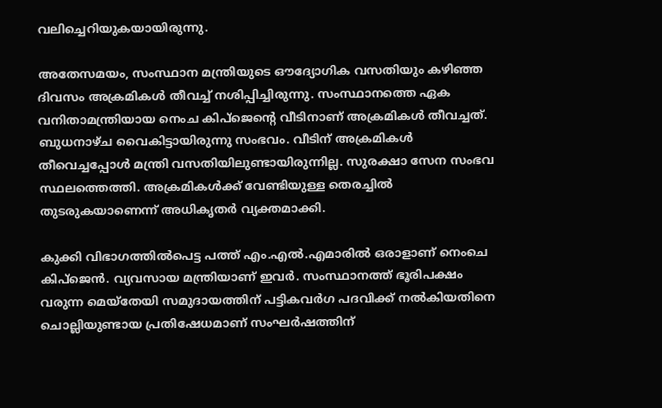വലിച്ചെറിയുകയായിരുന്നു.

അതേസമയം, സംസ്ഥാന മന്ത്രിയുടെ ഔദ്യോഗിക വസതിയും കഴിഞ്ഞ ദിവസം അക്രമികൾ തീവച്ച് നശിപ്പിച്ചിരുന്നു. സംസ്ഥാനത്തെ ഏക വനിതാമന്ത്രിയായ നെംച കിപ്ജെന്റെ വീടിനാണ് അക്രമികൾ തീവച്ചത്. ബുധനാഴ്ച വൈകിട്ടായിരുന്നു സംഭവം. വീടിന് അക്രമികൾ തീവെച്ചപ്പോൾ മന്ത്രി വസതിയിലുണ്ടായിരുന്നില്ല. സുരക്ഷാ സേന സംഭവ സ്ഥലത്തെത്തി. അക്രമികൾക്ക് വേണ്ടിയുള്ള തെരച്ചിൽ തുടരുകയാണെന്ന് അധികൃതർ വ്യക്തമാക്കി.

കുക്കി വിഭാഗത്തിൽപെട്ട പത്ത് എം.എൽ.എമാരിൽ ഒരാളാണ് നെംചെ കിപ്‌ജെൻ. വ്യവസായ മന്ത്രിയാണ് ഇവർ. സംസ്ഥാനത്ത് ഭൂരിപക്ഷം വരുന്ന മെയ്‌തേയി സമുദായത്തിന് പട്ടികവർഗ പദവിക്ക് നൽകിയതിനെ ചൊല്ലിയുണ്ടായ പ്രതിഷേധമാണ് സംഘർഷത്തിന്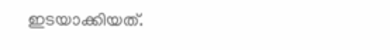ഇടയാക്കിയത്.